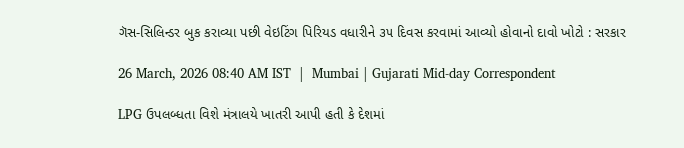ગૅસ-સિલિન્ડર બુક કરાવ્યા પછી વેઇટિંગ પિરિયડ વધારીને ૩૫ દિવસ કરવામાં આવ્યો હોવાનો દાવો ખોટો : સરકાર

26 March, 2026 08:40 AM IST  |  Mumbai | Gujarati Mid-day Correspondent

LPG ઉપલબ્ધતા વિશે મંત્રાલયે ખાતરી આપી હતી કે દેશમાં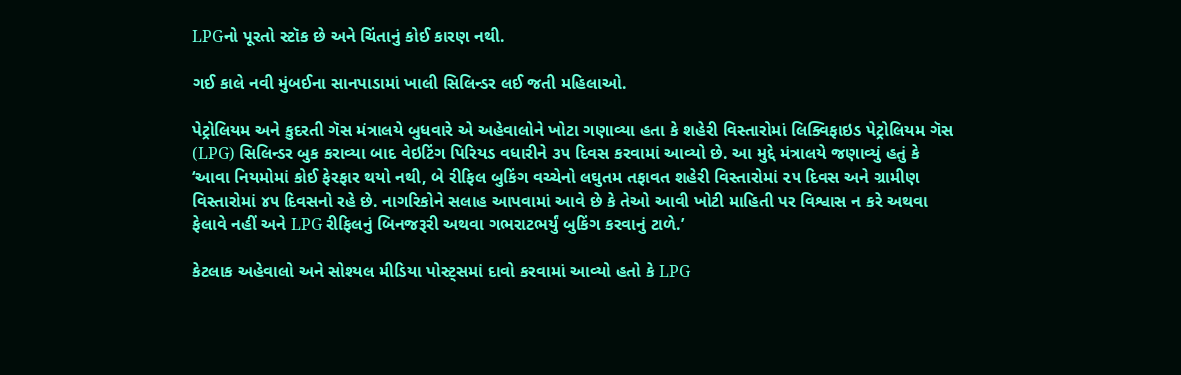LPGનો પૂરતો સ્ટૉક છે અને ચિંતાનું કોઈ કારણ નથી.

ગઈ કાલે નવી મુંબઈના સાનપાડામાં ખાલી સિલિન્ડર લઈ જતી મહિલાઓ.

પેટ્રોલિયમ અને કુદરતી ગૅસ મંત્રાલયે બુધવારે એ અહેવાલોને ખોટા ગણાવ્યા હતા કે શહેરી વિસ્તારોમાં લિક્વિફાઇડ પેટ્રોલિયમ ગૅસ (LPG) સિલિન્ડર બુક કરાવ્યા બાદ વેઇટિંગ પિરિયડ વધારીને ૩૫ દિવસ કરવામાં આવ્યો છે. આ મુદ્દે મંત્રાલયે જણાવ્યું હતું કે ‘આવા નિયમોમાં કોઈ ફેરફાર થયો નથી, બે રીફિલ બુકિંગ વચ્ચેનો લઘુતમ તફાવત શહેરી વિસ્તારોમાં ૨૫ દિવસ અને ગ્રામીણ વિસ્તારોમાં ૪૫ દિવસનો રહે છે. નાગરિકોને સલાહ આપવામાં આવે છે કે તેઓ આવી ખોટી માહિતી પર વિશ્વાસ ન કરે અથવા ફેલાવે નહીં અને LPG રીફિલનું બિનજરૂરી અથવા ગભરાટભર્યું બુકિંગ કરવાનું ટાળે.’

કેટલાક અહેવાલો અને સોશ્યલ મીડિયા પોસ્ટ્સમાં દાવો કરવામાં આવ્યો હતો કે LPG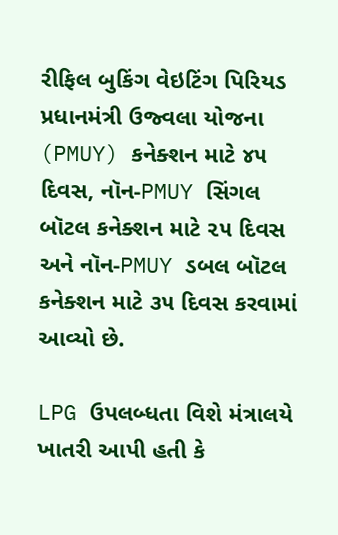રીફિલ બુકિંગ વેઇટિંગ પિરિયડ પ્રધાનમંત્રી ઉજ્વલા યોજના (PMUY) કનેક્શન માટે ૪૫ દિવસ, નૉન-PMUY સિંગલ બૉટલ કનેક્શન માટે ૨૫ દિવસ અને નૉન-PMUY ડબલ બૉટલ કનેક્શન માટે ૩૫ દિવસ કરવામાં આવ્યો છે.

LPG ઉપલબ્ધતા વિશે મંત્રાલયે ખાતરી આપી હતી કે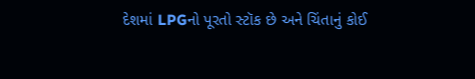દેશમાં LPGનો પૂરતો સ્ટૉક છે અને ચિંતાનું કોઈ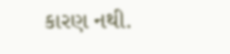કારણ નથી.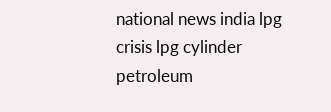national news india lpg crisis lpg cylinder petroleum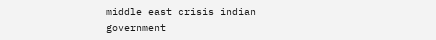middle east crisis indian government